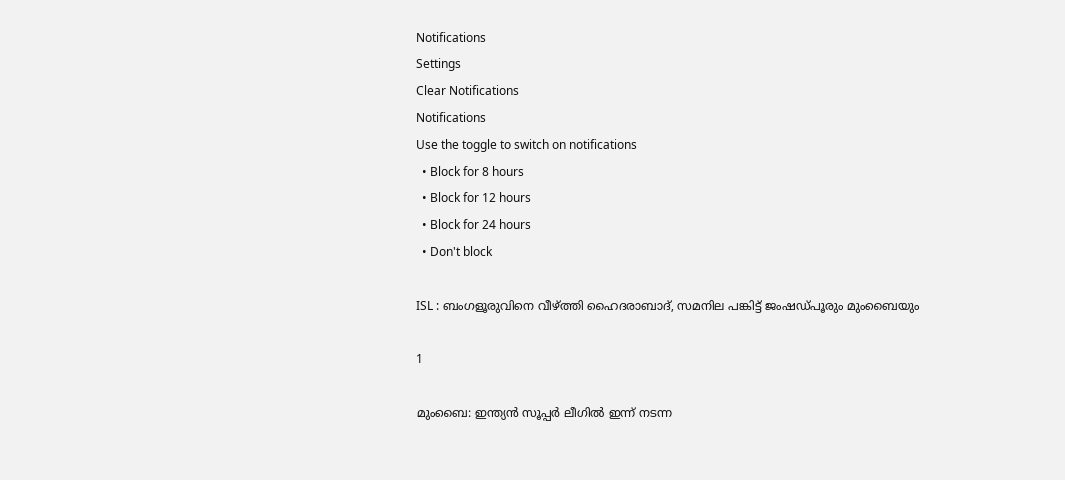Notifications
Settings
Clear Notifications
Notifications
Use the toggle to switch on notifications
  • Block for 8 hours
  • Block for 12 hours
  • Block for 24 hours
  • Don't block

ISL : ബംഗളൂരുവിനെ വീഴ്ത്തി ഹൈദരാബാദ്, സമനില പങ്കിട്ട് ജംഷഡ്പൂരും മുംബൈയും

1

മുംബൈ: ഇന്ത്യന്‍ സൂപ്പര്‍ ലീഗില്‍ ഇന്ന് നടന്ന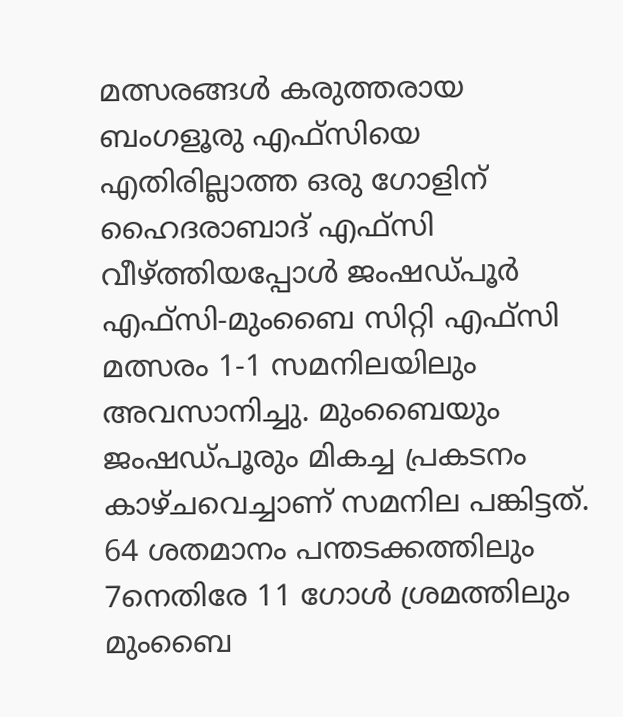മത്സരങ്ങള്‍ കരുത്തരായ ബംഗളൂരു എഫ്‌സിയെ എതിരില്ലാത്ത ഒരു ഗോളിന് ഹൈദരാബാദ് എഫ്‌സി വീഴ്ത്തിയപ്പോള്‍ ജംഷഡ്പൂര്‍ എഫ്‌സി-മുംബൈ സിറ്റി എഫ്‌സി മത്സരം 1-1 സമനിലയിലും അവസാനിച്ചു. മുംബൈയും ജംഷഡ്പൂരും മികച്ച പ്രകടനം കാഴ്ചവെച്ചാണ് സമനില പങ്കിട്ടത്. 64 ശതമാനം പന്തടക്കത്തിലും 7നെതിരേ 11 ഗോള്‍ ശ്രമത്തിലും മുംബൈ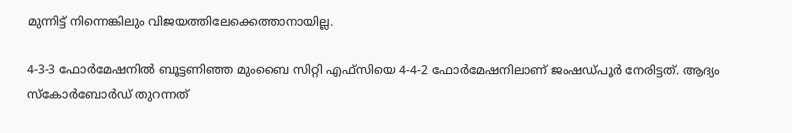മുന്നിട്ട് നിന്നെങ്കിലും വിജയത്തിലേക്കെത്താനായില്ല.

4-3-3 ഫോര്‍മേഷനില്‍ ബൂട്ടണിഞ്ഞ മുംബൈ സിറ്റി എഫ്‌സിയെ 4-4-2 ഫോര്‍മേഷനിലാണ് ജംഷഡ്പൂര്‍ നേരിട്ടത്. ആദ്യം സ്‌കോര്‍ബോര്‍ഡ് തുറന്നത്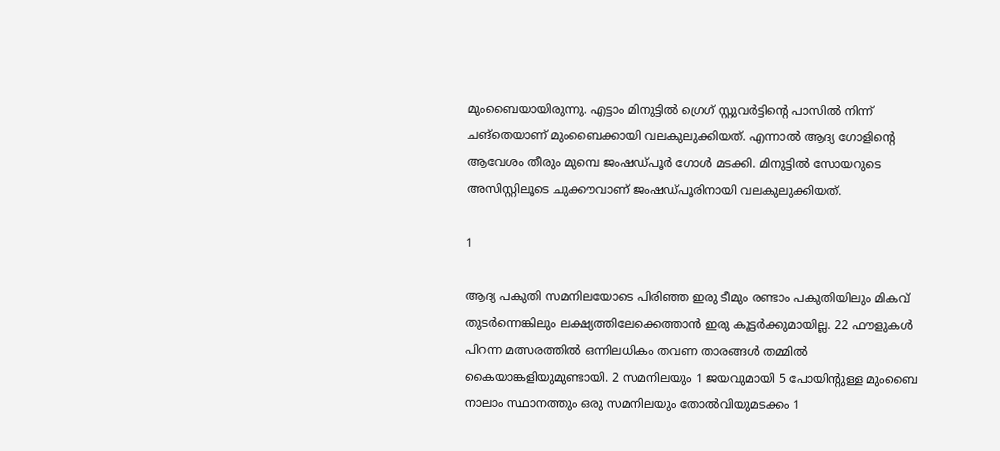മുംബൈയായിരുന്നു. എട്ടാം മിനുട്ടില്‍ ഗ്രെഗ് സ്റ്റുവര്‍ട്ടിന്റെ പാസില്‍ നിന്ന് ചങ്‌തെയാണ് മുംബൈക്കായി വലകുലുക്കിയത്. എന്നാല്‍ ആദ്യ ഗോളിന്റെ ആവേശം തീരും മുമ്പെ ജംഷഡ്പൂര്‍ ഗോള്‍ മടക്കി. മിനുട്ടില്‍ സോയറുടെ അസിസ്റ്റിലൂടെ ചുക്കൗവാണ് ജംഷഡ്പൂരിനായി വലകുലുക്കിയത്.

1

ആദ്യ പകുതി സമനിലയോടെ പിരിഞ്ഞ ഇരു ടീമും രണ്ടാം പകുതിയിലും മികവ് തുടര്‍ന്നെങ്കിലും ലക്ഷ്യത്തിലേക്കെത്താന്‍ ഇരു കൂട്ടര്‍ക്കുമായില്ല. 22 ഫൗളുകള്‍ പിറന്ന മത്സരത്തില്‍ ഒന്നിലധികം തവണ താരങ്ങള്‍ തമ്മില്‍ കൈയാങ്കളിയുമുണ്ടായി. 2 സമനിലയും 1 ജയവുമായി 5 പോയിന്റുള്ള മുംബൈ നാലാം സ്ഥാനത്തും ഒരു സമനിലയും തോല്‍വിയുമടക്കം 1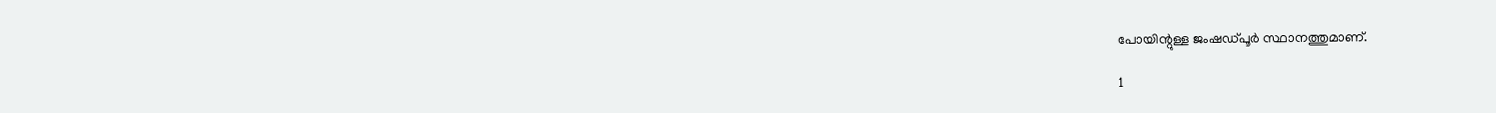പോയിന്റുള്ള ജംഷഡ്പൂര്‍ സ്ഥാനത്തുമാണ്.

1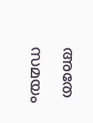അതേ സമയം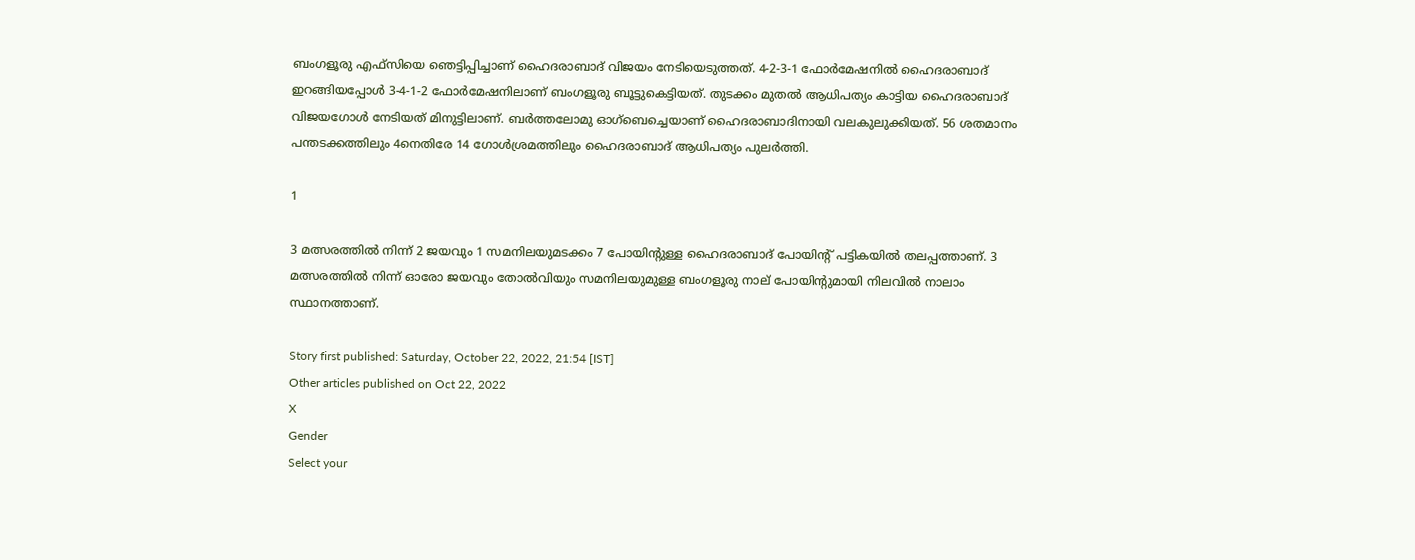ബംഗളൂരു എഫ്‌സിയെ ഞെട്ടിപ്പിച്ചാണ് ഹൈദരാബാദ് വിജയം നേടിയെടുത്തത്. 4-2-3-1 ഫോര്‍മേഷനില്‍ ഹൈദരാബാദ് ഇറങ്ങിയപ്പോള്‍ 3-4-1-2 ഫോര്‍മേഷനിലാണ് ബംഗളൂരു ബൂട്ടുകെട്ടിയത്. തുടക്കം മുതല്‍ ആധിപത്യം കാട്ടിയ ഹൈദരാബാദ് വിജയഗോള്‍ നേടിയത് മിനുട്ടിലാണ്. ബര്‍ത്തലോമു ഓഗ്‌ബെച്ചെയാണ് ഹൈദരാബാദിനായി വലകുലുക്കിയത്. 56 ശതമാനം പന്തടക്കത്തിലും 4നെതിരേ 14 ഗോള്‍ശ്രമത്തിലും ഹൈദരാബാദ് ആധിപത്യം പുലര്‍ത്തി.

1

3 മത്സരത്തില്‍ നിന്ന് 2 ജയവും 1 സമനിലയുമടക്കം 7 പോയിന്റുള്ള ഹൈദരാബാദ് പോയിന്റ് പട്ടികയില്‍ തലപ്പത്താണ്. 3 മത്സരത്തില്‍ നിന്ന് ഓരോ ജയവും തോല്‍വിയും സമനിലയുമുള്ള ബംഗളൂരു നാല് പോയിന്റുമായി നിലവില്‍ നാലാം സ്ഥാനത്താണ്.

Story first published: Saturday, October 22, 2022, 21:54 [IST]
Other articles published on Oct 22, 2022
X
Gender
Select your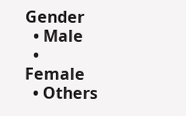Gender
  • Male
  • Female
  • Others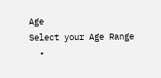Age
Select your Age Range
  •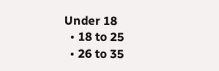Under 18
  • 18 to 25
  • 26 to 35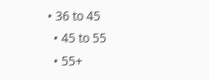• 36 to 45
  • 45 to 55
  • 55+